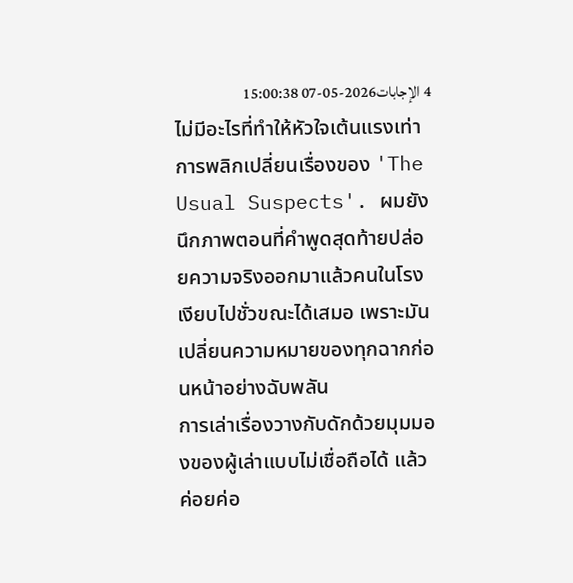4 الإجابات2026-05-07 15:00:38
ไม่มีอะไรที่ทำให้หัวใจเต้นแรงเท่าการพลิกเปลี่ยนเรื่องของ 'The Usual Suspects'. ผมยังนึกภาพตอนที่คำพูดสุดท้ายปล่อยความจริงออกมาแล้วคนในโรงเงียบไปชั่วขณะได้เสมอ เพราะมันเปลี่ยนความหมายของทุกฉากก่อนหน้าอย่างฉับพลัน
การเล่าเรื่องวางกับดักด้วยมุมมองของผู้เล่าแบบไม่เชื่อถือได้ แล้วค่อยค่อ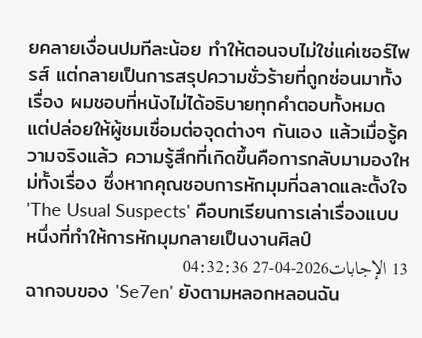ยคลายเงื่อนปมทีละน้อย ทำให้ตอนจบไม่ใช่แค่เซอร์ไพรส์ แต่กลายเป็นการสรุปความชั่วร้ายที่ถูกซ่อนมาทั้งเรื่อง ผมชอบที่หนังไม่ได้อธิบายทุกคำตอบทั้งหมด แต่ปล่อยให้ผู้ชมเชื่อมต่อจุดต่างๆ กันเอง แล้วเมื่อรู้ความจริงแล้ว ความรู้สึกที่เกิดขึ้นคือการกลับมามองใหม่ทั้งเรื่อง ซึ่งหากคุณชอบการหักมุมที่ฉลาดและตั้งใจ 'The Usual Suspects' คือบทเรียนการเล่าเรื่องแบบหนึ่งที่ทำให้การหักมุมกลายเป็นงานศิลป์
13 الإجابات2026-04-27 04:32:36
ฉากจบของ 'Se7en' ยังตามหลอกหลอนฉัน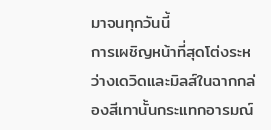มาจนทุกวันนี้
การเผชิญหน้าที่สุดโต่งระหว่างเดวิดและมิลส์ในฉากกล่องสีเทานั้นกระแทกอารมณ์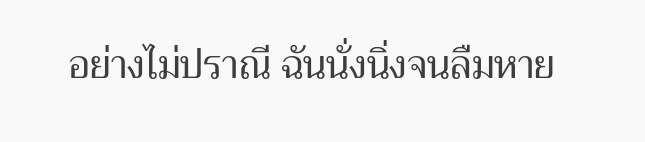อย่างไม่ปราณี ฉันนั่งนิ่งจนลืมหาย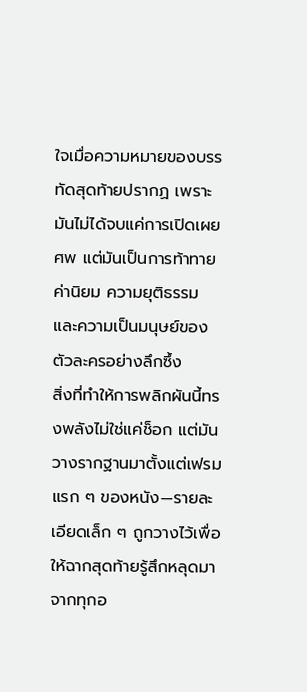ใจเมื่อความหมายของบรรทัดสุดท้ายปรากฏ เพราะมันไม่ได้จบแค่การเปิดเผยศพ แต่มันเป็นการท้าทายค่านิยม ความยุติธรรม และความเป็นมนุษย์ของตัวละครอย่างลึกซึ้ง
สิ่งที่ทำให้การพลิกผันนี้ทรงพลังไม่ใช่แค่ช็อก แต่มันวางรากฐานมาตั้งแต่เฟรมแรก ๆ ของหนัง—รายละเอียดเล็ก ๆ ถูกวางไว้เพื่อให้ฉากสุดท้ายรู้สึกหลุดมาจากทุกอ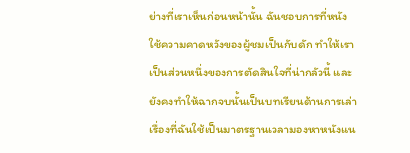ย่างที่เราเห็นก่อนหน้านั้น ฉันชอบการที่หนังใช้ความคาดหวังของผู้ชมเป็นกับดัก ทำให้เราเป็นส่วนหนึ่งของการตัดสินใจที่น่ากลัวนี้ และยังคงทำให้ฉากจบนั้นเป็นบทเรียนด้านการเล่าเรื่องที่ฉันใช้เป็นมาตรฐานเวลามองหาหนังแน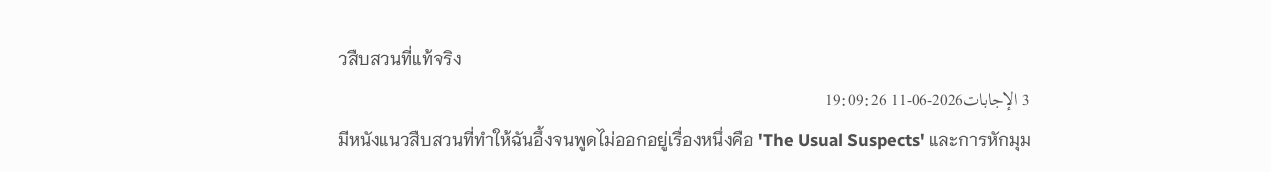วสืบสวนที่แท้จริง
3 الإجابات2026-06-11 19:09:26
มีหนังแนวสืบสวนที่ทำให้ฉันอึ้งจนพูดไม่ออกอยู่เรื่องหนึ่งคือ 'The Usual Suspects' และการหักมุม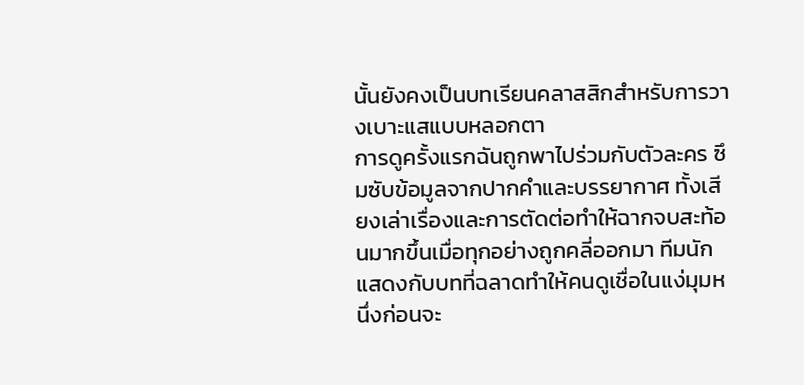นั้นยังคงเป็นบทเรียนคลาสสิกสำหรับการวางเบาะแสแบบหลอกตา
การดูครั้งแรกฉันถูกพาไปร่วมกับตัวละคร ซึมซับข้อมูลจากปากคำและบรรยากาศ ทั้งเสียงเล่าเรื่องและการตัดต่อทำให้ฉากจบสะท้อนมากขึ้นเมื่อทุกอย่างถูกคลี่ออกมา ทีมนักแสดงกับบทที่ฉลาดทำให้คนดูเชื่อในแง่มุมหนึ่งก่อนจะ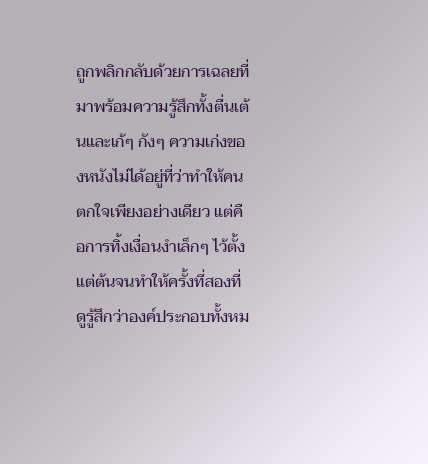ถูกพลิกกลับด้วยการเฉลยที่มาพร้อมความรู้สึกทั้งตื่นเต้นและเก้ๆ กังๆ ความเก่งของหนังไม่ได้อยู่ที่ว่าทำให้คนตกใจเพียงอย่างเดียว แต่คือการทิ้งเงื่อนงำเล็กๆ ไว้ตั้งแต่ต้นจนทำให้ครั้งที่สองที่ดูรู้สึกว่าองค์ประกอบทั้งหม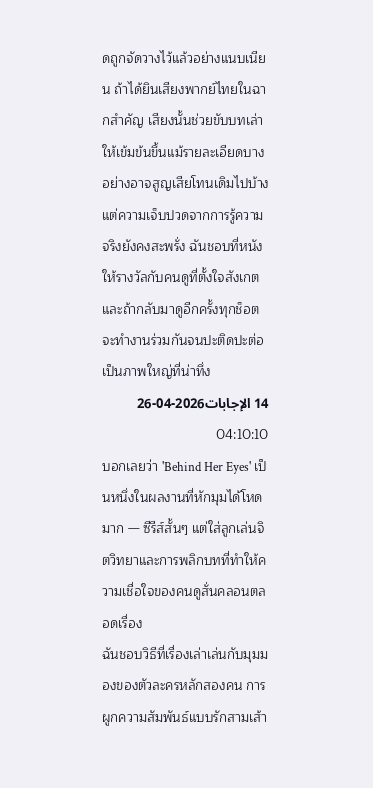ดถูกจัดวางไว้แล้วอย่างแนบเนียน ถ้าได้ยินเสียงพากย์ไทยในฉากสำคัญ เสียงนั้นช่วยขับบทเล่าให้เข้มข้นขึ้นแม้รายละเอียดบางอย่างอาจสูญเสียโทนเดิมไปบ้าง แต่ความเจ็บปวดจากการรู้ความจริงยังคงสะพรั่ง ฉันชอบที่หนังให้รางวัลกับคนดูที่ตั้งใจสังเกต และถ้ากลับมาดูอีกครั้งทุกช็อตจะทำงานร่วมกันจนปะติดปะต่อเป็นภาพใหญ่ที่น่าทึ่ง
14 الإجابات2026-04-26 04:10:10
บอกเลยว่า 'Behind Her Eyes' เป็นหนึ่งในผลงานที่หักมุมได้โหดมาก — ซีรีส์สั้นๆ แต่ใส่ลูกเล่นจิตวิทยาและการพลิกบทที่ทำให้ความเชื่อใจของคนดูสั่นคลอนตลอดเรื่อง
ฉันชอบวิธีที่เรื่องเล่าเล่นกับมุมมองของตัวละครหลักสองคน การผูกความสัมพันธ์แบบรักสามเส้า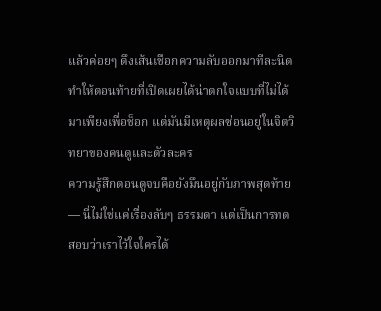แล้วค่อยๆ ดึงเส้นเชือกความลับออกมาทีละนิด ทำให้ตอนท้ายที่เปิดเผยได้น่าตกใจแบบที่ไม่ได้มาเพียงเพื่อช็อก แต่มันมีเหตุผลซ่อนอยู่ในจิตวิทยาของคนดูและตัวละคร
ความรู้สึกตอนดูจบคือยังมึนอยู่กับภาพสุดท้าย — นี่ไม่ใช่แค่เรื่องลับๆ ธรรมดา แต่เป็นการทดสอบว่าเราไว้ใจใครได้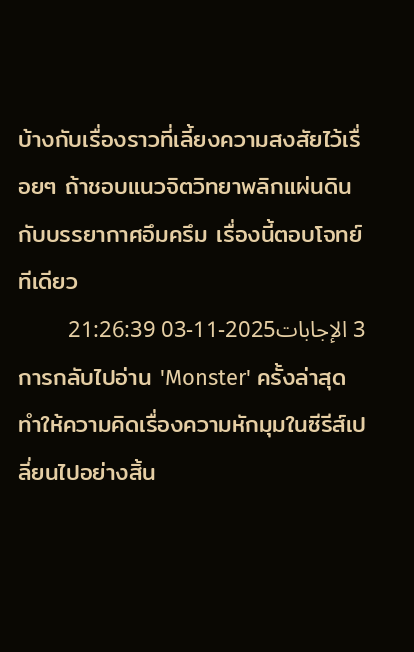บ้างกับเรื่องราวที่เลี้ยงความสงสัยไว้เรื่อยๆ ถ้าชอบแนวจิตวิทยาพลิกแผ่นดินกับบรรยากาศอึมครึม เรื่องนี้ตอบโจทย์ทีเดียว
3 الإجابات2025-11-03 21:26:39
การกลับไปอ่าน 'Monster' ครั้งล่าสุดทำให้ความคิดเรื่องความหักมุมในซีรีส์เปลี่ยนไปอย่างสิ้น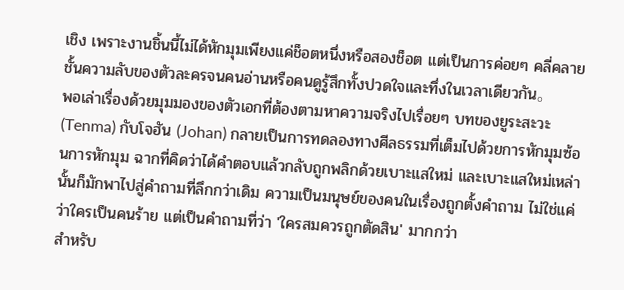เชิง เพราะงานชิ้นนี้ไม่ได้หักมุมเพียงแค่ช็อตหนึ่งหรือสองช็อต แต่เป็นการค่อยๆ คลี่คลายชั้นความลับของตัวละครจนคนอ่านหรือคนดูรู้สึกทั้งปวดใจและทึ่งในเวลาเดียวกัน。
พอเล่าเรื่องด้วยมุมมองของตัวเอกที่ต้องตามหาความจริงไปเรื่อยๆ บทของยูระสะวะ (Tenma) กับโจฮัน (Johan) กลายเป็นการทดลองทางศีลธรรมที่เต็มไปด้วยการหักมุมซ้อนการหักมุม ฉากที่คิดว่าได้คำตอบแล้วกลับถูกพลิกด้วยเบาะแสใหม่ และเบาะแสใหม่เหล่านั้นก็มักพาไปสู่คำถามที่ลึกกว่าเดิม ความเป็นมนุษย์ของคนในเรื่องถูกตั้งคำถาม ไม่ใช่แค่ว่าใครเป็นคนร้าย แต่เป็นคำถามที่ว่า 'ใครสมควรถูกตัดสิน' มากกว่า
สำหรับ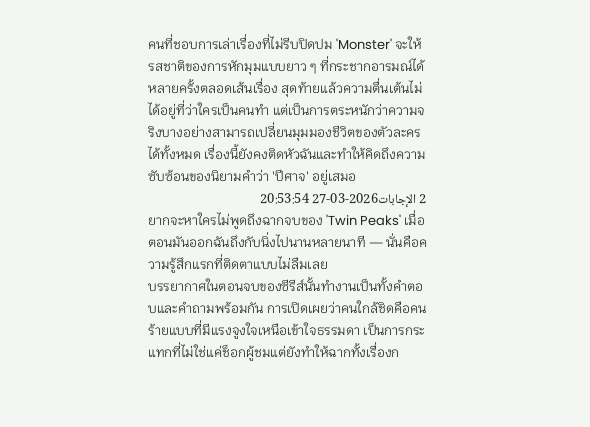คนที่ชอบการเล่าเรื่องที่ไม่รีบปิดปม 'Monster' จะให้รสชาติของการหักมุมแบบยาว ๆ ที่กระชากอารมณ์ได้หลายครั้งตลอดเส้นเรื่อง สุดท้ายแล้วความตื่นเต้นไม่ได้อยู่ที่ว่าใครเป็นคนทำ แต่เป็นการตระหนักว่าความจริงบางอย่างสามารถเปลี่ยนมุมมองชีวิตของตัวละครได้ทั้งหมด เรื่องนี้ยังคงติดหัวฉันและทำให้คิดถึงความซับซ้อนของนิยามคำว่า 'ปีศาจ' อยู่เสมอ
2 الإجابات2026-03-27 20:53:54
ยากจะหาใครไม่พูดถึงฉากจบของ 'Twin Peaks' เมื่อตอนมันออกฉันถึงกับนิ่งไปนานหลายนาที — นั่นคือความรู้สึกแรกที่ติดตาแบบไม่ลืมเลย
บรรยากาศในตอนจบของซีรีส์นั้นทำงานเป็นทั้งคำตอบและคำถามพร้อมกัน การเปิดเผยว่าคนใกล้ชิดคือคนร้ายแบบที่มีแรงจูงใจเหนือเข้าใจธรรมดา เป็นการกระแทกที่ไม่ใช่แค่ช็อกผู้ชมแต่ยังทำให้ฉากทั้งเรื่องก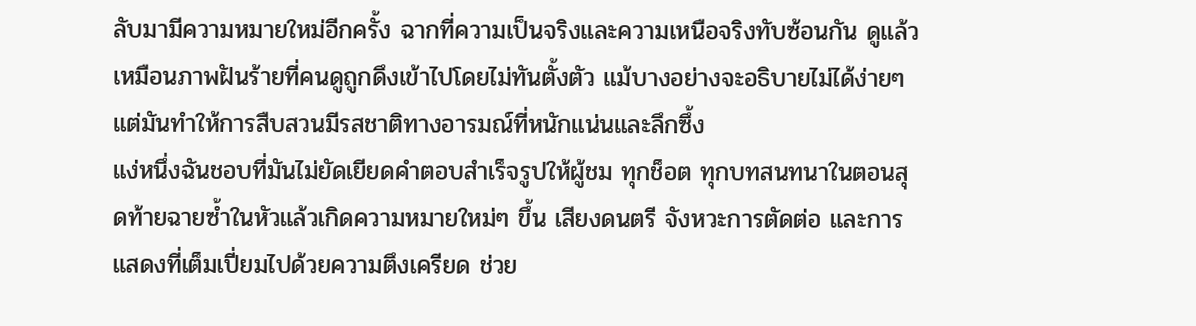ลับมามีความหมายใหม่อีกครั้ง ฉากที่ความเป็นจริงและความเหนือจริงทับซ้อนกัน ดูแล้วเหมือนภาพฝันร้ายที่คนดูถูกดึงเข้าไปโดยไม่ทันตั้งตัว แม้บางอย่างจะอธิบายไม่ได้ง่ายๆ แต่มันทำให้การสืบสวนมีรสชาติทางอารมณ์ที่หนักแน่นและลึกซึ้ง
แง่หนึ่งฉันชอบที่มันไม่ยัดเยียดคำตอบสำเร็จรูปให้ผู้ชม ทุกช็อต ทุกบทสนทนาในตอนสุดท้ายฉายซ้ำในหัวแล้วเกิดความหมายใหม่ๆ ขึ้น เสียงดนตรี จังหวะการตัดต่อ และการแสดงที่เต็มเปี่ยมไปด้วยความตึงเครียด ช่วย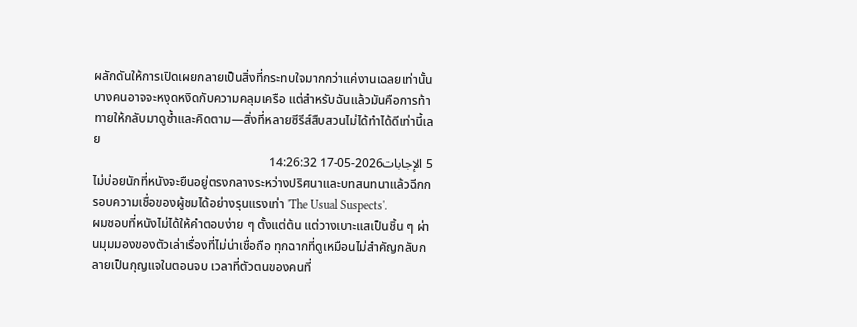ผลักดันให้การเปิดเผยกลายเป็นสิ่งที่กระทบใจมากกว่าแค่งานเฉลยเท่านั้น บางคนอาจจะหงุดหงิดกับความคลุมเครือ แต่สำหรับฉันแล้วมันคือการท้าทายให้กลับมาดูซ้ำและคิดตาม—สิ่งที่หลายซีรีส์สืบสวนไม่ได้ทำได้ดีเท่านี้เลย
5 الإجابات2026-05-17 14:26:32
ไม่บ่อยนักที่หนังจะยืนอยู่ตรงกลางระหว่างปริศนาและบทสนทนาแล้วฉีกกรอบความเชื่อของผู้ชมได้อย่างรุนแรงเท่า 'The Usual Suspects'.
ผมชอบที่หนังไม่ได้ให้คำตอบง่าย ๆ ตั้งแต่ต้น แต่วางเบาะแสเป็นชิ้น ๆ ผ่านมุมมองของตัวเล่าเรื่องที่ไม่น่าเชื่อถือ ทุกฉากที่ดูเหมือนไม่สำคัญกลับกลายเป็นกุญแจในตอนจบ เวลาที่ตัวตนของคนที่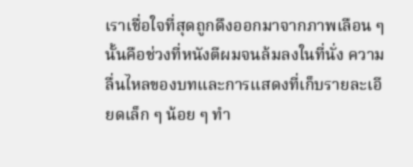เราเชื่อใจที่สุดถูกดึงออกมาจากภาพเลือน ๆ นั้นคือช่วงที่หนังตีผมจนล้มลงในที่นั่ง ความลื่นไหลของบทและการแสดงที่เก็บรายละเอียดเล็ก ๆ น้อย ๆ ทำ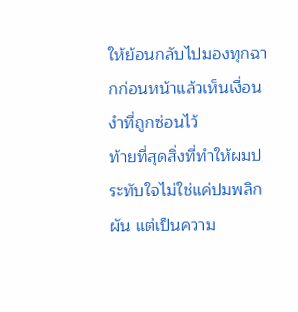ให้ย้อนกลับไปมองทุกฉากก่อนหน้าแล้วเห็นเงื่อนงำที่ถูกซ่อนไว้
ท้ายที่สุดสิ่งที่ทำให้ผมประทับใจไม่ใช่แค่ปมพลิกผัน แต่เป็นความ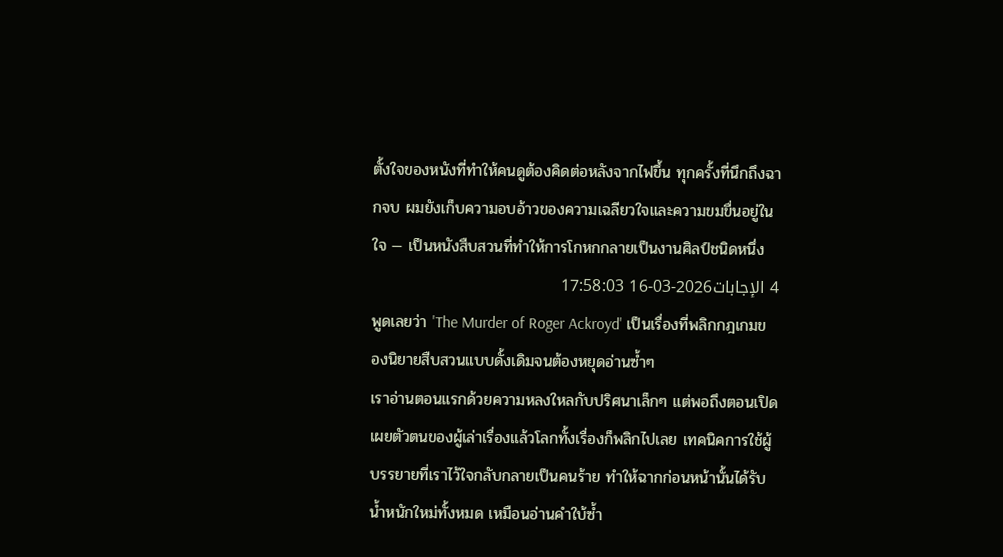ตั้งใจของหนังที่ทำให้คนดูต้องคิดต่อหลังจากไฟขึ้น ทุกครั้งที่นึกถึงฉากจบ ผมยังเก็บความอบอ้าวของความเฉลียวใจและความขมขื่นอยู่ในใจ — เป็นหนังสืบสวนที่ทำให้การโกหกกลายเป็นงานศิลป์ชนิดหนึ่ง
4 الإجابات2026-03-16 17:58:03
พูดเลยว่า 'The Murder of Roger Ackroyd' เป็นเรื่องที่พลิกกฎเกมของนิยายสืบสวนแบบดั้งเดิมจนต้องหยุดอ่านซ้ำๆ
เราอ่านตอนแรกด้วยความหลงใหลกับปริศนาเล็กๆ แต่พอถึงตอนเปิดเผยตัวตนของผู้เล่าเรื่องแล้วโลกทั้งเรื่องก็พลิกไปเลย เทคนิคการใช้ผู้บรรยายที่เราไว้ใจกลับกลายเป็นคนร้าย ทำให้ฉากก่อนหน้านั้นได้รับน้ำหนักใหม่ทั้งหมด เหมือนอ่านคำใบ้ซ้ำ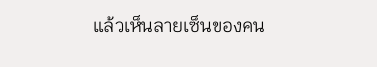แล้วเห็นลายเซ็นของคน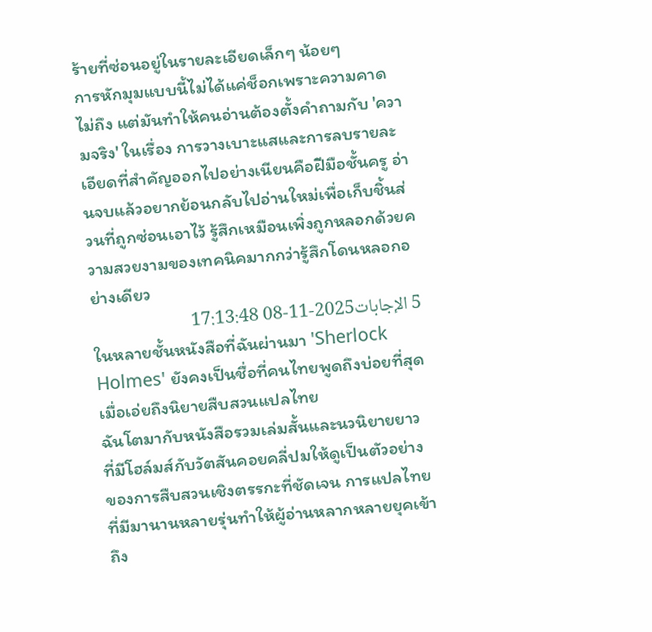ร้ายที่ซ่อนอยู่ในรายละเอียดเล็กๆ น้อยๆ
การหักมุมแบบนี้ไม่ได้แค่ช็อกเพราะความคาดไม่ถึง แต่มันทำให้คนอ่านต้องตั้งคำถามกับ 'ความจริง' ในเรื่อง การวางเบาะแสและการลบรายละเอียดที่สำคัญออกไปอย่างเนียนคือฝีมือชั้นครู อ่านจบแล้วอยากย้อนกลับไปอ่านใหม่เพื่อเก็บชิ้นส่วนที่ถูกซ่อนเอาไว้ รู้สึกเหมือนเพิ่งถูกหลอกด้วยความสวยงามของเทคนิคมากกว่ารู้สึกโดนหลอกอย่างเดียว
5 الإجابات2025-11-08 17:13:48
ในหลายชั้นหนังสือที่ฉันผ่านมา 'Sherlock Holmes' ยังคงเป็นชื่อที่คนไทยพูดถึงบ่อยที่สุดเมื่อเอ่ยถึงนิยายสืบสวนแปลไทย
ฉันโตมากับหนังสือรวมเล่มสั้นและนวนิยายยาวที่มีโฮล์มส์กับวัตสันคอยคลี่ปมให้ดูเป็นตัวอย่างของการสืบสวนเชิงตรรกะที่ชัดเจน การแปลไทยที่มีมานานหลายรุ่นทำให้ผู้อ่านหลากหลายยุคเข้าถึง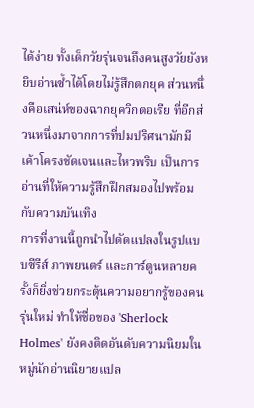ได้ง่าย ทั้งเด็กวัยรุ่นจนถึงคนสูงวัยยังหยิบอ่านซ้ำได้โดยไม่รู้สึกตกยุค ส่วนหนึ่งคือเสน่ห์ของฉากยุควิกตอเรีย ที่อีกส่วนหนึ่งมาจากการที่ปมปริศนามักมีเค้าโครงชัดเจนและไหวพริบ เป็นการอ่านที่ให้ความรู้สึกฝึกสมองไปพร้อมกับความบันเทิง
การที่งานนี้ถูกนำไปดัดแปลงในรูปแบบซีรีส์ ภาพยนตร์ และการ์ตูนหลายครั้งก็ยิ่งช่วยกระตุ้นความอยากรู้ของคนรุ่นใหม่ ทำให้ชื่อของ 'Sherlock Holmes' ยังคงติดอันดับความนิยมในหมู่นักอ่านนิยายแปล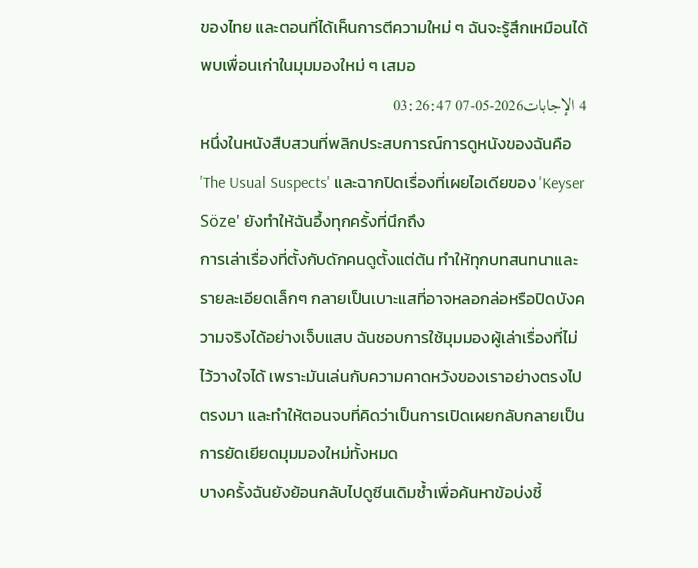ของไทย และตอนที่ได้เห็นการตีความใหม่ ๆ ฉันจะรู้สึกเหมือนได้พบเพื่อนเก่าในมุมมองใหม่ ๆ เสมอ
4 الإجابات2026-05-07 03:26:47
หนึ่งในหนังสืบสวนที่พลิกประสบการณ์การดูหนังของฉันคือ 'The Usual Suspects' และฉากปิดเรื่องที่เผยไอเดียของ 'Keyser Söze' ยังทำให้ฉันอึ้งทุกครั้งที่นึกถึง
การเล่าเรื่องที่ตั้งกับดักคนดูตั้งแต่ต้น ทำให้ทุกบทสนทนาและรายละเอียดเล็กๆ กลายเป็นเบาะแสที่อาจหลอกล่อหรือปิดบังความจริงได้อย่างเจ็บแสบ ฉันชอบการใช้มุมมองผู้เล่าเรื่องที่ไม่ไว้วางใจได้ เพราะมันเล่นกับความคาดหวังของเราอย่างตรงไปตรงมา และทำให้ตอนจบที่คิดว่าเป็นการเปิดเผยกลับกลายเป็นการยัดเยียดมุมมองใหม่ทั้งหมด
บางครั้งฉันยังย้อนกลับไปดูซีนเดิมซ้ำเพื่อค้นหาข้อบ่งชี้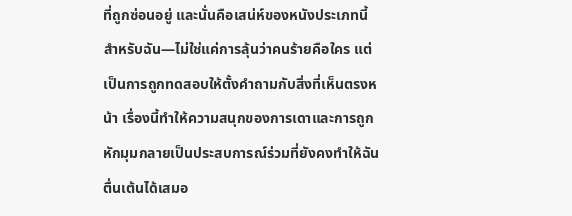ที่ถูกซ่อนอยู่ และนั่นคือเสน่ห์ของหนังประเภทนี้สำหรับฉัน—ไม่ใช่แค่การลุ้นว่าคนร้ายคือใคร แต่เป็นการถูกทดสอบให้ตั้งคำถามกับสิ่งที่เห็นตรงหน้า เรื่องนี้ทำให้ความสนุกของการเดาและการถูกหักมุมกลายเป็นประสบการณ์ร่วมที่ยังคงทำให้ฉันตื่นเต้นได้เสมอ